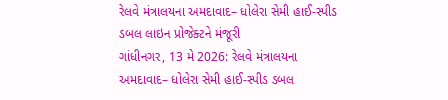રેલવે મંત્રાલયના અમદાવાદ– ધોલેરા સેમી હાઈ-સ્પીડ ડબલ લાઇન પ્રોજેક્ટને મંજૂરી
ગાંધીનગર, 13 મે 2026: રેલવે મંત્રાલયના અમદાવાદ– ધોલેરા સેમી હાઈ-સ્પીડ ડબલ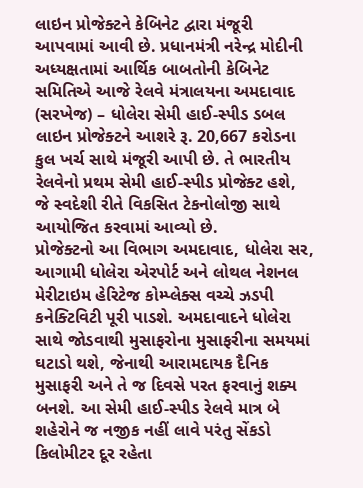લાઇન પ્રોજેક્ટને કેબિનેટ દ્વારા મંજૂરી આપવામાં આવી છે. પ્રધાનમંત્રી નરેન્દ્ર મોદીની અધ્યક્ષતામાં આર્થિક બાબતોની કેબિનેટ સમિતિએ આજે રેલવે મંત્રાલયના અમદાવાદ (સરખેજ) – ધોલેરા સેમી હાઈ-સ્પીડ ડબલ લાઇન પ્રોજેક્ટને આશરે રૂ. 20,667 કરોડના કુલ ખર્ચ સાથે મંજૂરી આપી છે. તે ભારતીય રેલવેનો પ્રથમ સેમી હાઈ-સ્પીડ પ્રોજેક્ટ હશે, જે સ્વદેશી રીતે વિકસિત ટેકનોલોજી સાથે આયોજિત કરવામાં આવ્યો છે.
પ્રોજેક્ટનો આ વિભાગ અમદાવાદ, ધોલેરા સર, આગામી ધોલેરા એરપોર્ટ અને લોથલ નેશનલ મેરીટાઇમ હેરિટેજ કોમ્પ્લેક્સ વચ્ચે ઝડપી કનેક્ટિવિટી પૂરી પાડશે. અમદાવાદને ધોલેરા સાથે જોડવાથી મુસાફરોના મુસાફરીના સમયમાં ઘટાડો થશે, જેનાથી આરામદાયક દૈનિક મુસાફરી અને તે જ દિવસે પરત ફરવાનું શક્ય બનશે. આ સેમી હાઈ-સ્પીડ રેલવે માત્ર બે શહેરોને જ નજીક નહીં લાવે પરંતુ સેંકડો કિલોમીટર દૂર રહેતા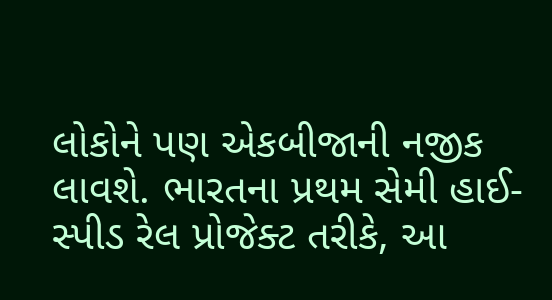લોકોને પણ એકબીજાની નજીક લાવશે. ભારતના પ્રથમ સેમી હાઈ-સ્પીડ રેલ પ્રોજેક્ટ તરીકે, આ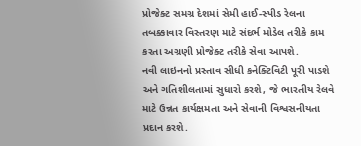પ્રોજેક્ટ સમગ્ર દેશમાં સેમી હાઈ-સ્પીડ રેલના તબક્કાવાર વિસ્તરણ માટે સંદર્ભ મોડેલ તરીકે કામ કરતા અગ્રણી પ્રોજેક્ટ તરીકે સેવા આપશે.
નવી લાઇનનો પ્રસ્તાવ સીધી કનેક્ટિવિટી પૂરી પાડશે અને ગતિશીલતામાં સુધારો કરશે, જે ભારતીય રેલવે માટે ઉન્નત કાર્યક્ષમતા અને સેવાની વિશ્વસનીયતા પ્રદાન કરશે.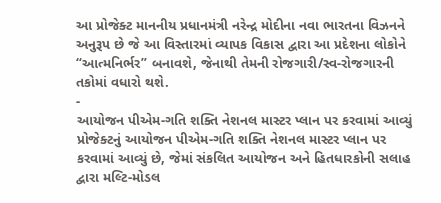આ પ્રોજેક્ટ માનનીય પ્રધાનમંત્રી નરેન્દ્ર મોદીના નવા ભારતના વિઝનને અનુરૂપ છે જે આ વિસ્તારમાં વ્યાપક વિકાસ દ્વારા આ પ્રદેશના લોકોને “આત્મનિર્ભર” બનાવશે, જેનાથી તેમની રોજગારી/સ્વ-રોજગારની તકોમાં વધારો થશે.
-
આયોજન પીએમ-ગતિ શક્તિ નેશનલ માસ્ટર પ્લાન પર કરવામાં આવ્યું
પ્રોજેક્ટનું આયોજન પીએમ-ગતિ શક્તિ નેશનલ માસ્ટર પ્લાન પર કરવામાં આવ્યું છે, જેમાં સંકલિત આયોજન અને હિતધારકોની સલાહ દ્વારા મલ્ટિ-મોડલ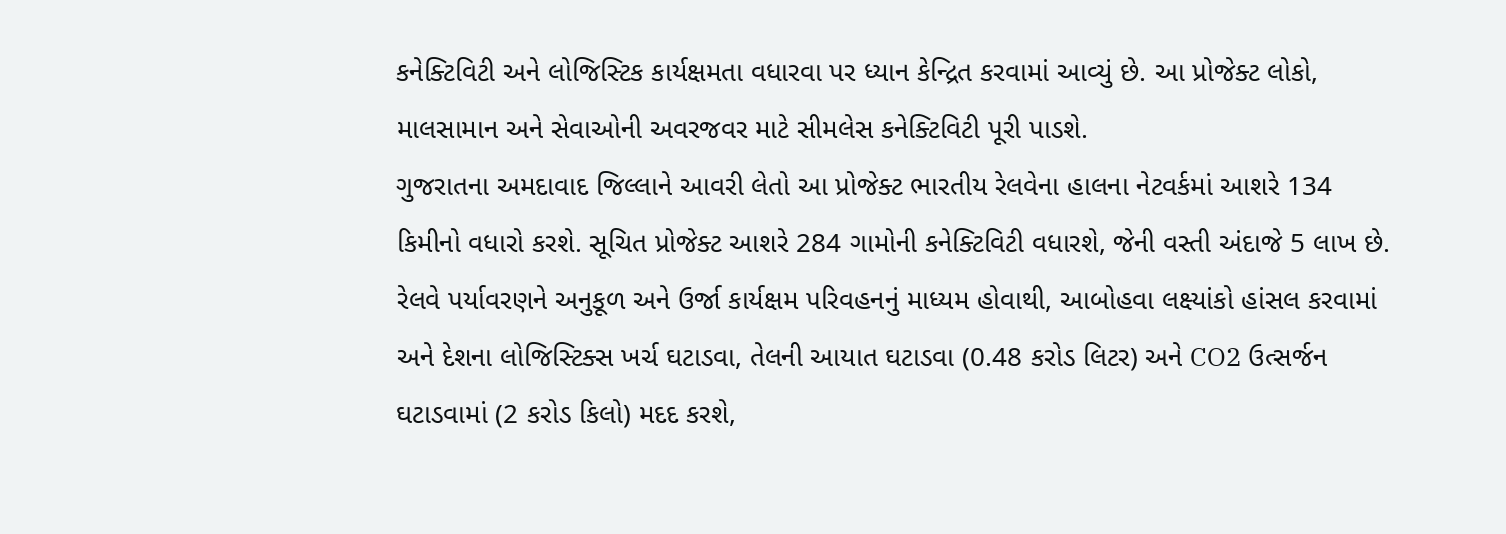કનેક્ટિવિટી અને લોજિસ્ટિક કાર્યક્ષમતા વધારવા પર ધ્યાન કેન્દ્રિત કરવામાં આવ્યું છે. આ પ્રોજેક્ટ લોકો, માલસામાન અને સેવાઓની અવરજવર માટે સીમલેસ કનેક્ટિવિટી પૂરી પાડશે.
ગુજરાતના અમદાવાદ જિલ્લાને આવરી લેતો આ પ્રોજેક્ટ ભારતીય રેલવેના હાલના નેટવર્કમાં આશરે 134 કિમીનો વધારો કરશે. સૂચિત પ્રોજેક્ટ આશરે 284 ગામોની કનેક્ટિવિટી વધારશે, જેની વસ્તી અંદાજે 5 લાખ છે. રેલવે પર્યાવરણને અનુકૂળ અને ઉર્જા કાર્યક્ષમ પરિવહનનું માધ્યમ હોવાથી, આબોહવા લક્ષ્યાંકો હાંસલ કરવામાં અને દેશના લોજિસ્ટિક્સ ખર્ચ ઘટાડવા, તેલની આયાત ઘટાડવા (0.48 કરોડ લિટર) અને CO2 ઉત્સર્જન ઘટાડવામાં (2 કરોડ કિલો) મદદ કરશે,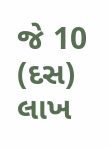જે 10 (દસ) લાખ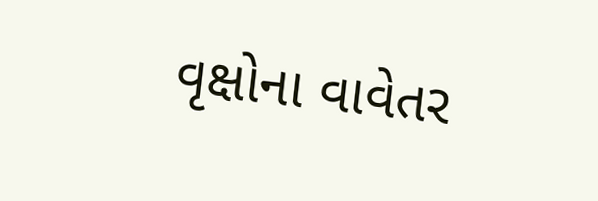વૃક્ષોના વાવેતર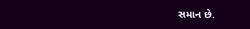સમાન છે.